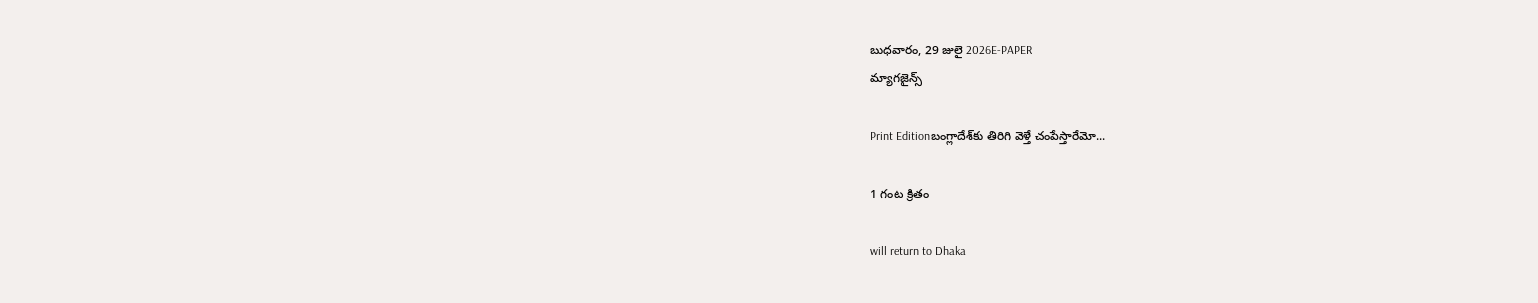బుధవారం, 29 జులై 2026E-PAPER
మ్యాగజైన్స్

Print Editionబంగ్లాదేశ్‌‌కు తిరిగి వెళ్తే చంపేస్తారేమో...

1 గంట క్రితం

will return to Dhaka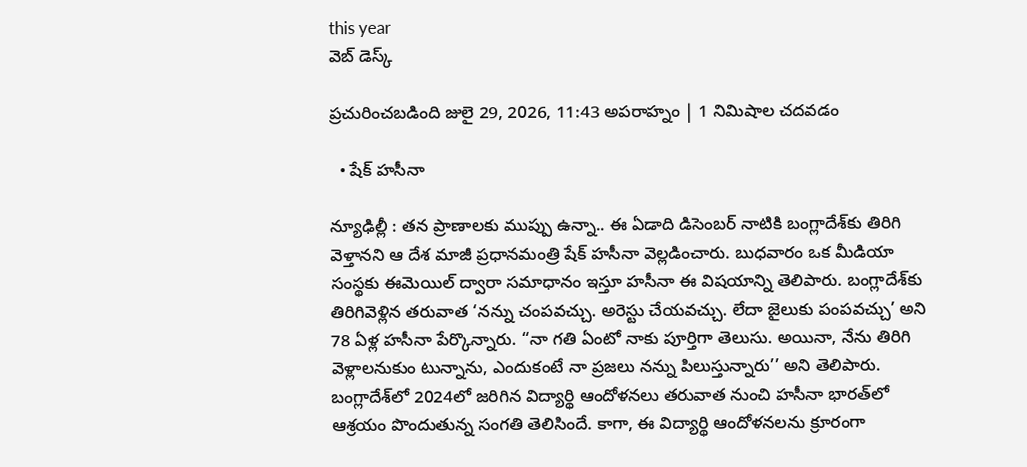this year
వెబ్ డెస్క్

ప్రచురించబడింది జులై 29, 2026, 11:43 అపరాహ్నం | 1 నిమిషాల చదవడం

  • షేక్‌ హసీనా

న్యూఢిల్లీ : తన ప్రాణాలకు ముప్పు ఉన్నా.. ఈ ఏడాది డిసెంబర్‌ ‌నాటికి బంగ్లాదేశ్‌కు తిరిగి వెళ్తానని ఆ దేశ మాజీ ప్రధానమంత్రి షేక్‌ ‌హసీనా వెల్లడించారు. బుధవారం ఒక మీడియా సంస్థకు ఈమెయిల్ ద్వారా సమాధానం ఇస్తూ హసీనా ఈ విషయాన్ని తెలిపారు. బంగ్లాదేశ్‌‌కు తిరిగివెళ్లిన తరువాత ‘నన్ను చంపవచ్చు. అరెస్టు చేయవచ్చు. లేదా జైలుకు పంపవచ్చు’ అని 78 ఏళ్ల హసీనా పేర్కొన్నారు. “నా గతి ఏంటో నాకు పూర్తిగా తెలుసు. అయినా, నేను తిరిగి వెళ్లాలనుకుం టున్నాను, ఎందుకంటే నా ప్రజలు నన్ను పిలుస్తున్నారు’’ అని తెలిపారు. బంగ్లాదేశ్‌‌లో 2024లో జరిగిన విద్యార్థి ఆందోళనలు తరువాత నుంచి హసీనా భారత్‌‌లో ఆశ్రయం పొందుతున్న సంగతి తెలిసిందే. కాగా, ఈ విద్యార్థి ఆందోళనలను క్రూరంగా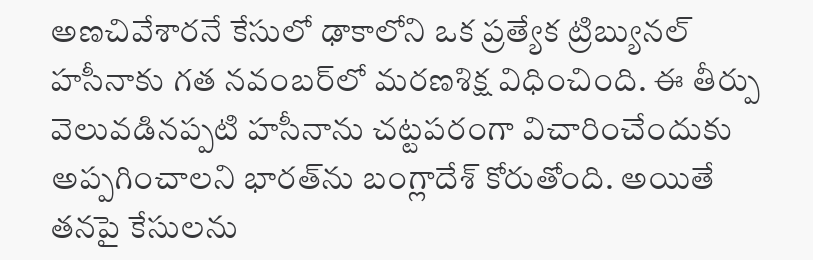అణచివేశారనే కేసులో ఢాకాలోని ఒక ప్రత్యేక ట్రిబ్యునల్ హసీనాకు గత నవంబర్‌‌లో మరణశిక్ష విధించింది. ఈ తీర్పు వెలువడినప్పటి హసీనాను చట్టపరంగా విచారించేందుకు అప్పగించాలని భారత్‌‌ను బంగ్లాదేశ్‌ ‌కోరుతోంది. అయితే తనపై కేసులను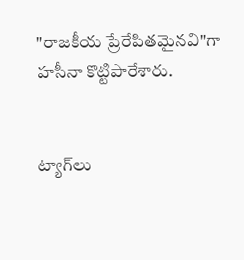"రాజకీయ ప్రేరేపితమైనవి"గా హసీనా కొట్టిపారేశారు.


ట్యాగ్‌లు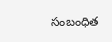సంబంధిత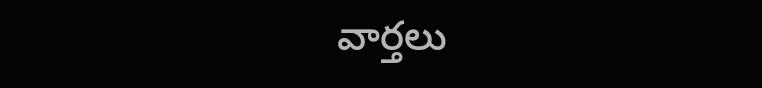వార్తలు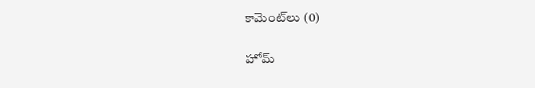కామెంట్‌లు (0)

హోమ్